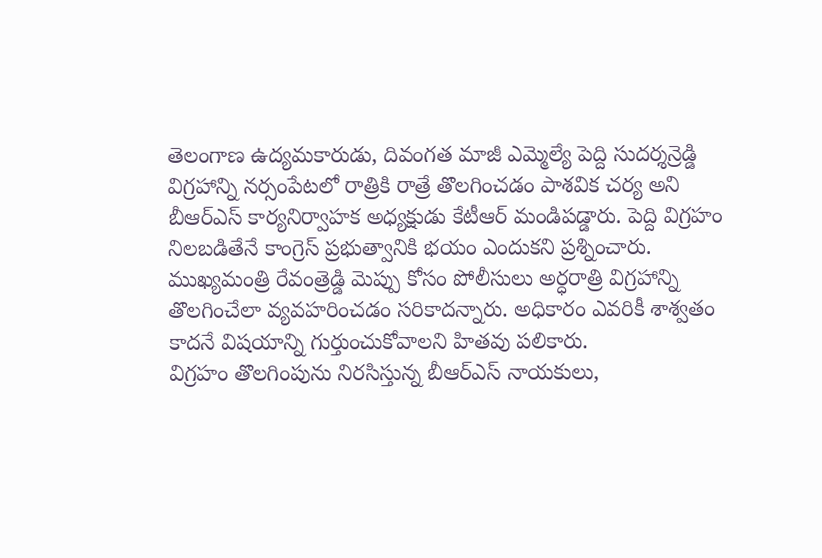తెలంగాణ ఉద్యమకారుడు, దివంగత మాజీ ఎమ్మెల్యే పెద్ది సుదర్శన్రెడ్డి విగ్రహాన్ని నర్సంపేటలో రాత్రికి రాత్రే తొలగించడం పాశవిక చర్య అని బీఆర్ఎస్ కార్యనిర్వాహక అధ్యక్షుడు కేటీఆర్ మండిపడ్డారు. పెద్ది విగ్రహం నిలబడితేనే కాంగ్రెస్ ప్రభుత్వానికి భయం ఎందుకని ప్రశ్నించారు. ముఖ్యమంత్రి రేవంత్రెడ్డి మెప్పు కోసం పోలీసులు అర్ధరాత్రి విగ్రహాన్ని తొలగించేలా వ్యవహరించడం సరికాదన్నారు. అధికారం ఎవరికీ శాశ్వతం కాదనే విషయాన్ని గుర్తుంచుకోవాలని హితవు పలికారు.
విగ్రహం తొలగింపును నిరసిస్తున్న బీఆర్ఎస్ నాయకులు,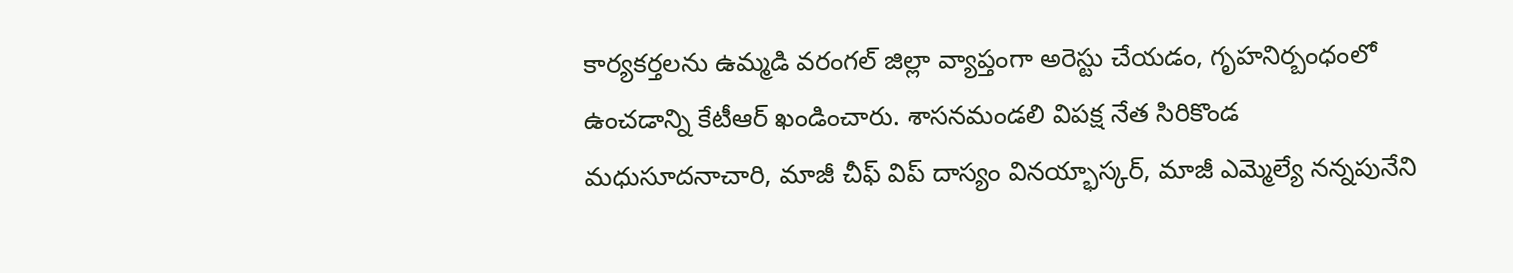కార్యకర్తలను ఉమ్మడి వరంగల్ జిల్లా వ్యాప్తంగా అరెస్టు చేయడం, గృహనిర్బంధంలో ఉంచడాన్ని కేటీఆర్ ఖండించారు. శాసనమండలి విపక్ష నేత సిరికొండ మధుసూదనాచారి, మాజీ చీఫ్ విప్ దాస్యం వినయ్భాస్కర్, మాజీ ఎమ్మెల్యే నన్నపునేని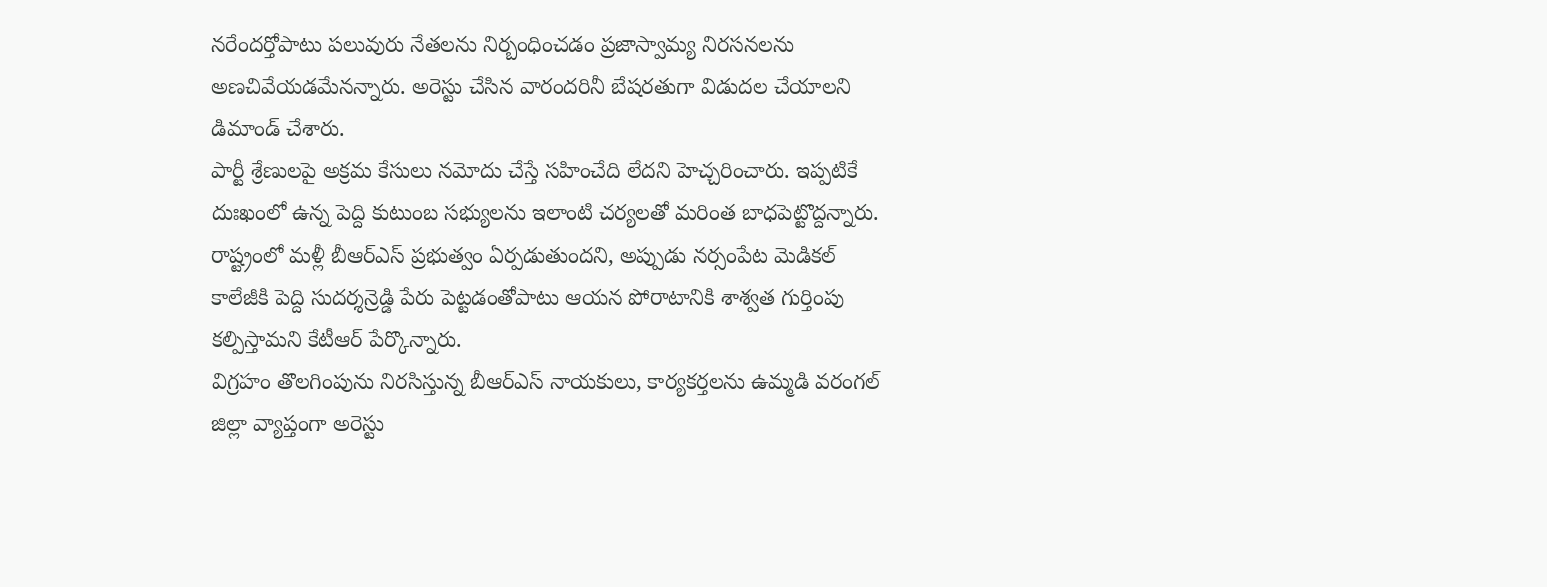నరేందర్తోపాటు పలువురు నేతలను నిర్బంధించడం ప్రజాస్వామ్య నిరసనలను అణచివేయడమేనన్నారు. అరెస్టు చేసిన వారందరినీ బేషరతుగా విడుదల చేయాలని డిమాండ్ చేశారు.
పార్టీ శ్రేణులపై అక్రమ కేసులు నమోదు చేస్తే సహించేది లేదని హెచ్చరించారు. ఇప్పటికే దుఃఖంలో ఉన్న పెద్ది కుటుంబ సభ్యులను ఇలాంటి చర్యలతో మరింత బాధపెట్టొద్దన్నారు. రాష్ట్రంలో మళ్లీ బీఆర్ఎస్ ప్రభుత్వం ఏర్పడుతుందని, అప్పుడు నర్సంపేట మెడికల్ కాలేజీకి పెద్ది సుదర్శన్రెడ్డి పేరు పెట్టడంతోపాటు ఆయన పోరాటానికి శాశ్వత గుర్తింపు కల్పిస్తామని కేటీఆర్ పేర్కొన్నారు.
విగ్రహం తొలగింపును నిరసిస్తున్న బీఆర్ఎస్ నాయకులు, కార్యకర్తలను ఉమ్మడి వరంగల్ జిల్లా వ్యాప్తంగా అరెస్టు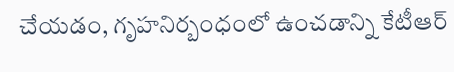చేయడం, గృహనిర్బంధంలో ఉంచడాన్ని కేటీఆర్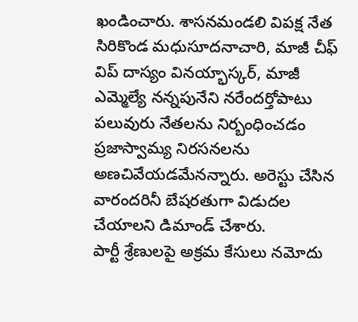ఖండించారు. శాసనమండలి విపక్ష నేత సిరికొండ మధుసూదనాచారి, మాజీ చీఫ్ విప్ దాస్యం వినయ్భాస్కర్, మాజీ ఎమ్మెల్యే నన్నపునేని నరేందర్తోపాటు పలువురు నేతలను నిర్బంధించడం ప్రజాస్వామ్య నిరసనలను అణచివేయడమేనన్నారు. అరెస్టు చేసిన వారందరినీ బేషరతుగా విడుదల చేయాలని డిమాండ్ చేశారు.
పార్టీ శ్రేణులపై అక్రమ కేసులు నమోదు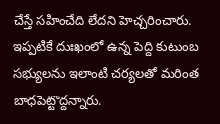చేస్తే సహించేది లేదని హెచ్చరించారు. ఇప్పటికే దుఃఖంలో ఉన్న పెద్ది కుటుంబ సభ్యులను ఇలాంటి చర్యలతో మరింత బాధపెట్టొద్దన్నారు.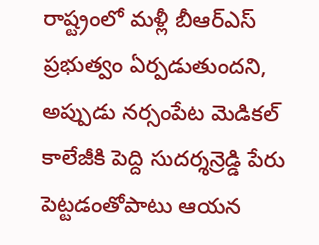రాష్ట్రంలో మళ్లీ బీఆర్ఎస్ ప్రభుత్వం ఏర్పడుతుందని, అప్పుడు నర్సంపేట మెడికల్ కాలేజీకి పెద్ది సుదర్శన్రెడ్డి పేరు పెట్టడంతోపాటు ఆయన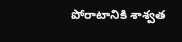పోరాటానికి శాశ్వత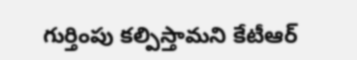గుర్తింపు కల్పిస్తామని కేటీఆర్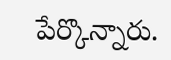పేర్కొన్నారు.